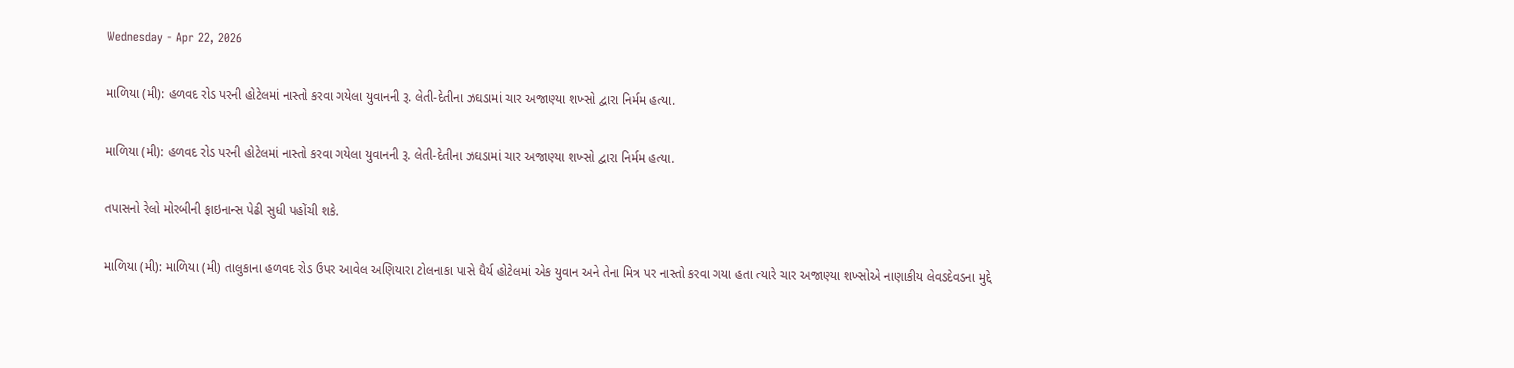Wednesday - Apr 22, 2026

માળિયા (મી): હળવદ રોડ પરની હોટેલમાં નાસ્તો કરવા ગયેલા યુવાનની રૂ. લેતી-દેતીના ઝઘડામાં ચાર અજાણ્યા શખ્સો દ્વારા નિર્મમ હત્યા.

માળિયા (મી): હળવદ રોડ પરની હોટેલમાં નાસ્તો કરવા ગયેલા યુવાનની રૂ. લેતી-દેતીના ઝઘડામાં ચાર અજાણ્યા શખ્સો દ્વારા નિર્મમ હત્યા.

તપાસનો રેલો મોરબીની ફાઇનાન્સ પેઢી સુધી પહોંચી શકે.

માળિયા (મી): માળિયા (મી) તાલુકાના હળવદ રોડ ઉપર આવેલ અણિયારા ટોલનાકા પાસે ધૈર્ય હોટેલમાં એક યુવાન અને તેના મિત્ર પર નાસ્તો કરવા ગયા હતા ત્યારે ચાર અજાણ્યા શખ્સોએ નાણાકીય લેવડદેવડના મુદ્દે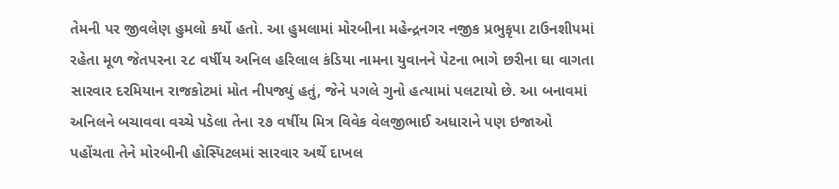તેમની પર જીવલેણ હુમલો કર્યો હતો. આ હુમલામાં મોરબીના મહેન્દ્રનગર નજીક પ્રભુકૃપા ટાઉનશીપમાં રહેતા મૂળ જેતપરના ૨૮ વર્ષીય અનિલ હરિલાલ કંડિયા નામના યુવાનને પેટના ભાગે છરીના ઘા વાગતા સારવાર દરમિયાન રાજકોટમાં મોત નીપજ્યું હતું, જેને પગલે ગુનો હત્યામાં પલટાયો છે. આ બનાવમાં અનિલને બચાવવા વચ્ચે પડેલા તેના ૨૭ વર્ષીય મિત્ર વિવેક વેલજીભાઈ અધારાને પણ ઇજાઓ પહોંચતા તેને મોરબીની હોસ્પિટલમાં સારવાર અર્થે દાખલ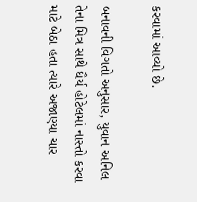કરવામાં આવ્યો છે.

બનાવની વિગતો અનુસાર, યુવાન અનિલ તેના મિત્ર સાથે ધૈર્ય હોટેલમાં નાસ્તો કરવા માટે બેઠા હતા ત્યારે અજાણ્યા ચાર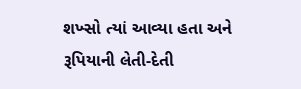શખ્સો ત્યાં આવ્યા હતા અને રૂપિયાની લેતી-દેતી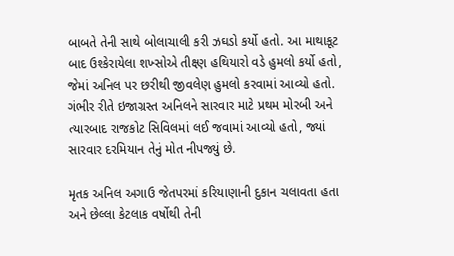બાબતે તેની સાથે બોલાચાલી કરી ઝઘડો કર્યો હતો. આ માથાકૂટ બાદ ઉશ્કેરાયેલા શખ્સોએ તીક્ષ્ણ હથિયારો વડે હુમલો કર્યો હતો, જેમાં અનિલ પર છરીથી જીવલેણ હુમલો કરવામાં આવ્યો હતો. ગંભીર રીતે ઇજાગ્રસ્ત અનિલને સારવાર માટે પ્રથમ મોરબી અને ત્યારબાદ રાજકોટ સિવિલમાં લઈ જવામાં આવ્યો હતો, જ્યાં સારવાર દરમિયાન તેનું મોત નીપજ્યું છે.

મૃતક અનિલ અગાઉ જેતપરમાં કરિયાણાની દુકાન ચલાવતા હતા અને છેલ્લા કેટલાક વર્ષોથી તેની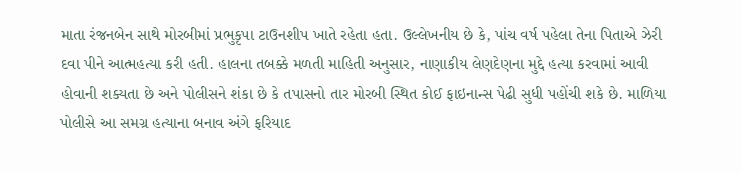માતા રંજનબેન સાથે મોરબીમાં પ્રભુકૃપા ટાઉનશીપ ખાતે રહેતા હતા. ઉલ્લેખનીય છે કે, પાંચ વર્ષ પહેલા તેના પિતાએ ઝેરી દવા પીને આત્મહત્યા કરી હતી. હાલના તબક્કે મળતી માહિતી અનુસાર, નાણાકીય લેણદેણના મુદ્દે હત્યા કરવામાં આવી હોવાની શક્યતા છે અને પોલીસને શંકા છે કે તપાસનો તાર મોરબી સ્થિત કોઈ ફાઇનાન્સ પેઢી સુધી પહોંચી શકે છે. માળિયા પોલીસે આ સમગ્ર હત્યાના બનાવ અંગે ફરિયાદ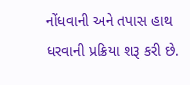નોંધવાની અને તપાસ હાથ ધરવાની પ્રક્રિયા શરૂ કરી છે.